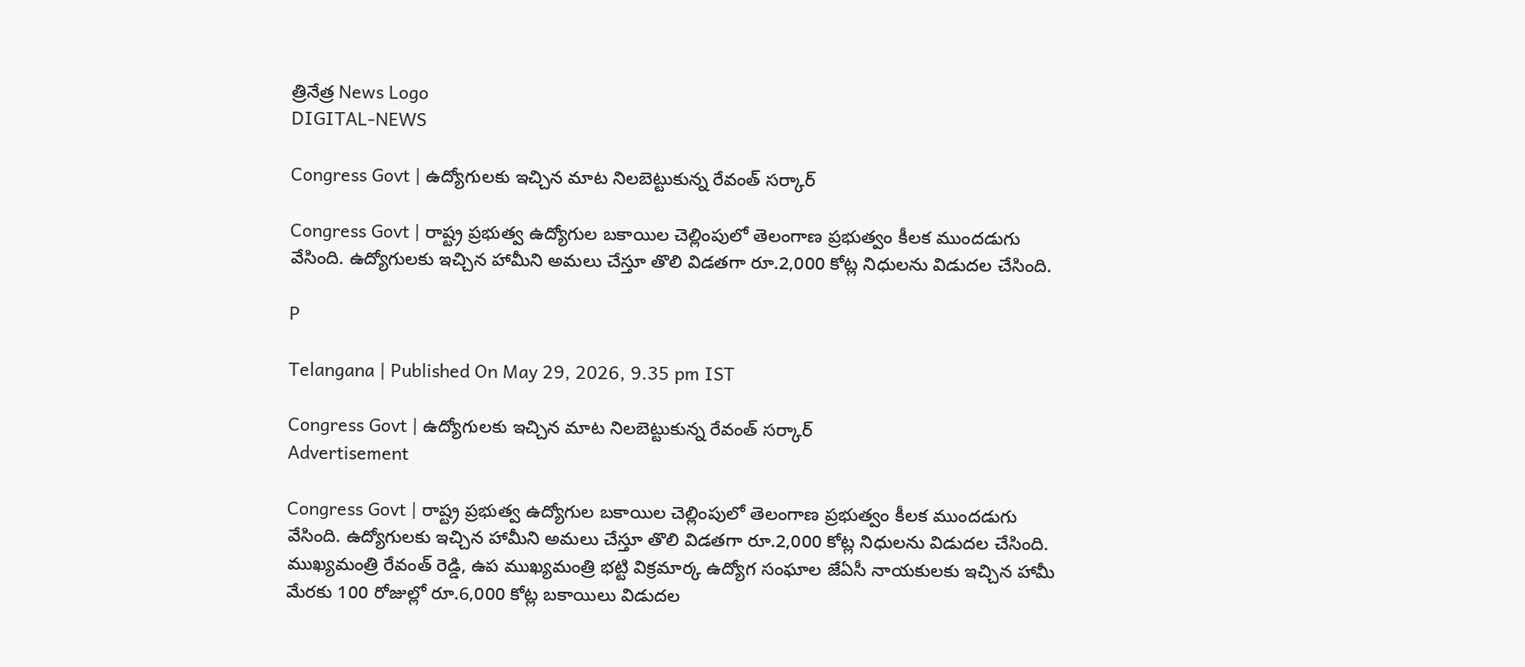త్రినేత్ర News Logo
DIGITAL-NEWS

Congress Govt | ఉద్యోగులకు ఇచ్చిన మాట నిలబెట్టుకున్న రేవంత్ సర్కార్

Congress Govt | రాష్ట్ర ప్రభుత్వ ఉద్యోగుల బకాయిల చెల్లింపులో తెలంగాణ ప్రభుత్వం కీలక ముందడుగు వేసింది. ఉద్యోగులకు ఇచ్చిన హామీని అమలు చేస్తూ తొలి విడతగా రూ.2,000 కోట్ల నిధులను విడుదల చేసింది.

P

Telangana | Published On May 29, 2026, 9.35 pm IST

Congress Govt | ఉద్యోగులకు ఇచ్చిన మాట నిలబెట్టుకున్న రేవంత్ సర్కార్
Advertisement

Congress Govt | రాష్ట్ర ప్రభుత్వ ఉద్యోగుల బకాయిల చెల్లింపులో తెలంగాణ ప్రభుత్వం కీలక ముందడుగు వేసింది. ఉద్యోగులకు ఇచ్చిన హామీని అమలు చేస్తూ తొలి విడతగా రూ.2,000 కోట్ల నిధులను విడుదల చేసింది. ముఖ్యమంత్రి రేవంత్ రెడ్డి, ఉప ముఖ్యమంత్రి భట్టి విక్రమార్క ఉద్యోగ సంఘాల జేఏసీ నాయకులకు ఇచ్చిన హామీ మేరకు 100 రోజుల్లో రూ.6,000 కోట్ల బకాయిలు విడుదల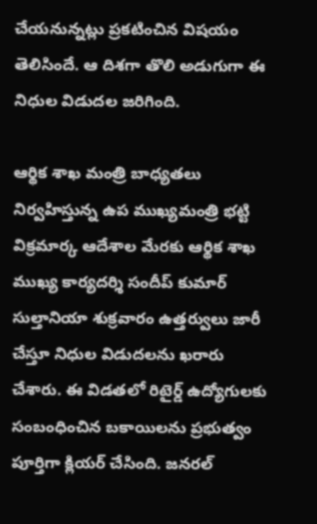చేయనున్నట్లు ప్రకటించిన విషయం తెలిసిందే. ఆ దిశగా తొలి అడుగుగా ఈ నిధుల విడుదల జరిగింది.

ఆర్థిక శాఖ మంత్రి బాధ్యతలు నిర్వహిస్తున్న ఉప ముఖ్యమంత్రి భట్టి విక్రమార్క ఆదేశాల మేరకు ఆర్థిక శాఖ ముఖ్య కార్యదర్శి సందీప్ కుమార్ సుల్తానియా శుక్రవారం ఉత్తర్వులు జారీ చేస్తూ నిధుల విడుదలను ఖరారు చేశారు. ఈ విడతలో రిటైర్డ్ ఉద్యోగులకు సంబంధించిన బకాయిలను ప్రభుత్వం పూర్తిగా క్లియర్ చేసింది. జనరల్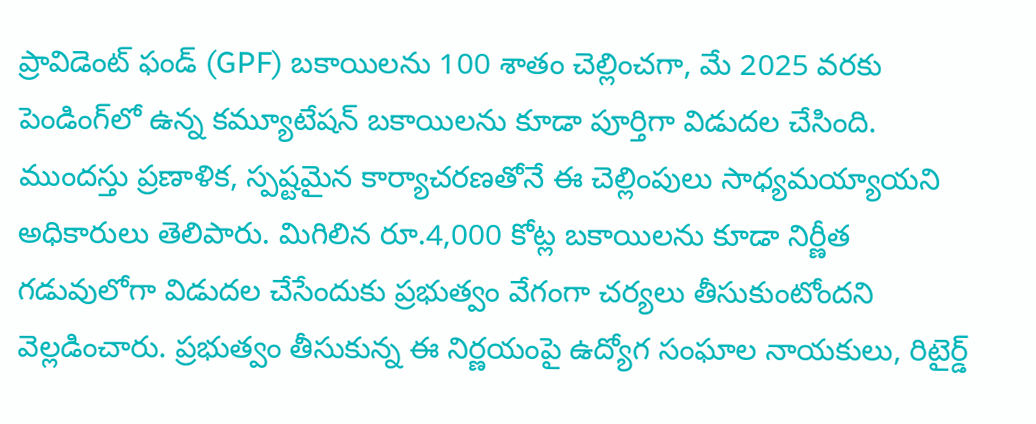ప్రావిడెంట్ ఫండ్ (GPF) బకాయిలను 100 శాతం చెల్లించగా, మే 2025 వరకు పెండింగ్‌లో ఉన్న కమ్యూటేషన్ బకాయిలను కూడా పూర్తిగా విడుదల చేసింది. ముందస్తు ప్రణాళిక, స్పష్టమైన కార్యాచరణతోనే ఈ చెల్లింపులు సాధ్యమయ్యాయని అధికారులు తెలిపారు. మిగిలిన రూ.4,000 కోట్ల బకాయిలను కూడా నిర్ణీత గడువులోగా విడుదల చేసేందుకు ప్రభుత్వం వేగంగా చర్యలు తీసుకుంటోందని వెల్లడించారు. ప్రభుత్వం తీసుకున్న ఈ నిర్ణయంపై ఉద్యోగ సంఘాల నాయకులు, రిటైర్డ్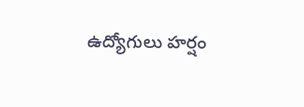ఉద్యోగులు హర్షం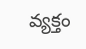వ్యక్తం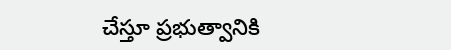చేస్తూ ప్రభుత్వానికి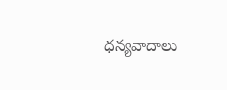ధన్యవాదాలు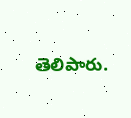తెలిపారు.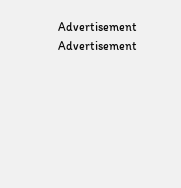Advertisement
Advertisement